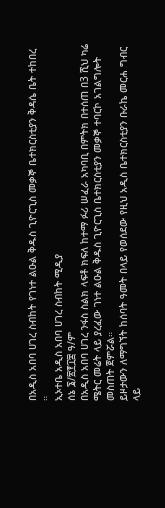በአዲስ አበባ ሀገረ ስብከት የገነተ ልዑል ቅዱስ ጊዮርጊስ መቃኞ ቤተክርስቲያን ቅዳሴ ቤት ተከበረ ።
ኢኦተቤ አዲስ አበባ ሀገረ ስብከት ሚዲያ
ሰኔ ፮/፳፻፲፰ ዓ/ም
በአዲስ አበባ ሀገረ ንፋስ ስልክ ላፍቶ ክፍለ ከተማ ፉሪ ሠፈራ አካባቢ በምትክ በተሰጠ በ3 ሺህ ካሬ ሜትር መሬት ላይ ያረፈው ገነተ ልዑል ቅዱስ ጊዮርጊስ ቤተክርስቲያን መቃኞ ተባርኮ አገልግሎት መስጠት ጀምሯል።
ይዞታውን ለማግኘት ከሰባት ዓመት በላይ የወሰደው የዚህ አዲስ ቤተክርስቲያን ቡራኬ መርሐ ግብር ላይ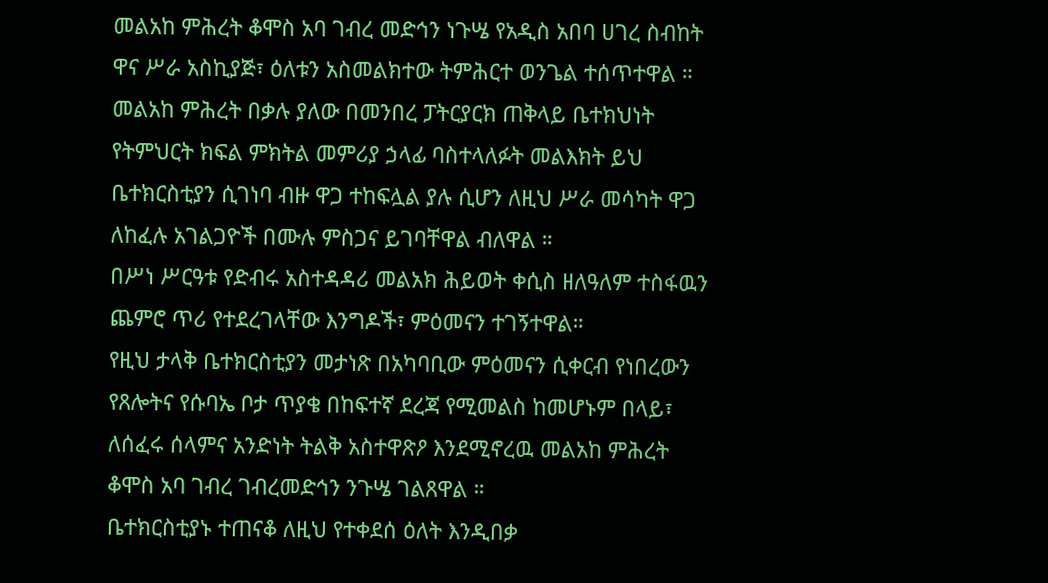መልአከ ምሕረት ቆሞስ አባ ገብረ መድኅን ነጉሤ የአዲስ አበባ ሀገረ ስብከት ዋና ሥራ አስኪያጅ፣ ዕለቱን አስመልክተው ትምሕርተ ወንጌል ተሰጥተዋል ።
መልአከ ምሕረት በቃሉ ያለው በመንበረ ፓትርያርክ ጠቅላይ ቤተክህነት የትምህርት ክፍል ምክትል መምሪያ ኃላፊ ባስተላለፉት መልእክት ይህ ቤተክርስቲያን ሲገነባ ብዙ ዋጋ ተከፍሏል ያሉ ሲሆን ለዚህ ሥራ መሳካት ዋጋ ለከፈሉ አገልጋዮች በሙሉ ምስጋና ይገባቸዋል ብለዋል ።
በሥነ ሥርዓቱ የድብሩ አስተዳዳሪ መልአክ ሕይወት ቀሲስ ዘለዓለም ተስፋዉን ጨምሮ ጥሪ የተደረገላቸው እንግዶች፣ ምዕመናን ተገኝተዋል።
የዚህ ታላቅ ቤተክርስቲያን መታነጽ በአካባቢው ምዕመናን ሲቀርብ የነበረውን የጸሎትና የሱባኤ ቦታ ጥያቄ በከፍተኛ ደረጃ የሚመልስ ከመሆኑም በላይ፣ ለሰፈሩ ሰላምና አንድነት ትልቅ አስተዋጽዖ እንደሚኖረዉ መልአከ ምሕረት ቆሞስ አባ ገብረ ገብረመድኅን ንጉሤ ገልጸዋል ።
ቤተክርስቲያኑ ተጠናቆ ለዚህ የተቀደሰ ዕለት እንዲበቃ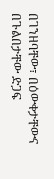በገንዘባቸው፣ በዕውቀታቸውና በጉልበታቸው ድጋፍ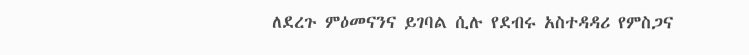ለደረጉ ምዕመናንና ይገባል ሲሉ የደብሩ አስተዳዳሪ የምስጋና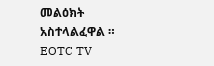መልዕክት አስተላልፈዋል ።
EOTC TV